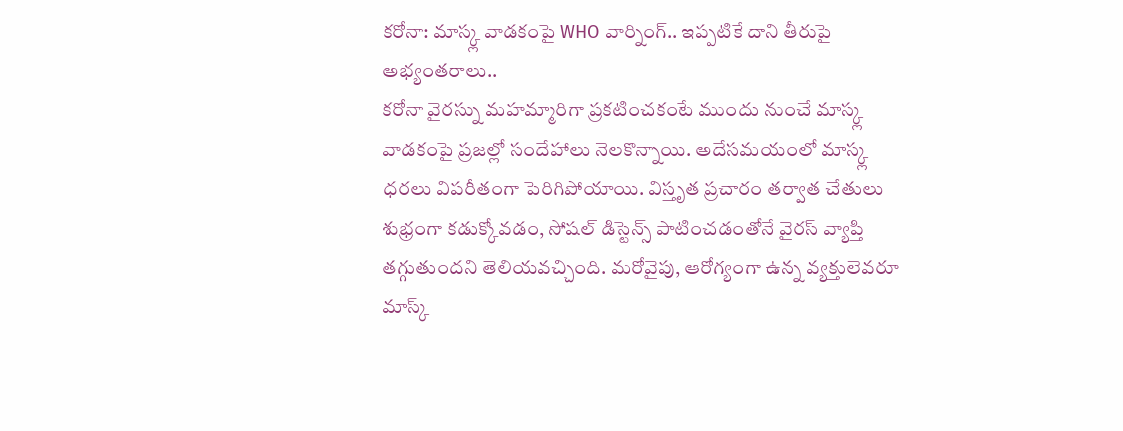కరోనా: మాస్క్ల వాడకంపై WHO వార్నింగ్.. ఇప్పటికే దాని తీరుపై అభ్యంతరాలు..
కరోనా వైరస్ను మహమ్మారిగా ప్రకటించకంటే ముందు నుంచే మాస్క్ల వాడకంపై ప్రజల్లో సందేహాలు నెలకొన్నాయి. అదేసమయంలో మాస్క్ల ధరలు విపరీతంగా పెరిగిపోయాయి. విస్తృత ప్రచారం తర్వాత చేతులు శుభ్రంగా కడుక్కోవడం, సోషల్ డిస్టెన్స్ పాటించడంతోనే వైరస్ వ్యాప్తి తగ్గుతుందని తెలియవచ్చింది. మరోవైపు, ఆరోగ్యంగా ఉన్న వ్యక్తులెవరూ మాస్క్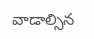వాడాల్సిన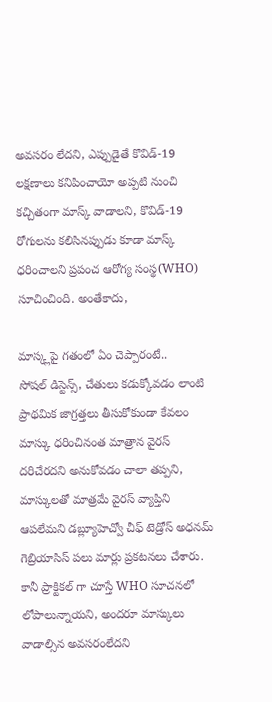అవసరం లేదని, ఎప్పుడైతే కొవిడ్-19 లక్షణాలు కనిపించాయో అప్పటి నుంచి కచ్చితంగా మాస్క్ వాడాలని, కొవిడ్-19 రోగులను కలిసినప్పుడు కూడా మాస్క్ ధరించాలని ప్రపంచ ఆరోగ్య సంస్థ(WHO) సూచించింది. అంతేకాదు,

మాస్క్లపై గతంలో ఏం చెప్పారంటే..
సోషల్ డిస్టెన్స్, చేతులు కడుక్కోవడం లాంటి ప్రాథమిక జాగ్రత్తలు తీసుకోకుండా కేవలం మాస్కు ధరించినంత మాత్రాన వైరస్ దరిచేరదని అనుకోవడం చాలా తప్పని, మాస్కులతో మాత్రమే వైరస్ వ్యాప్తిని ఆపలేమని డబ్ల్యూహెచ్వో చీఫ్ టెడ్రోస్ అధనమ్ గెబ్రియాసిస్ పలు మార్లు ప్రకటనలు చేశారు. కానీ ప్రాక్టికల్ గా చూస్తే WHO సూచనలో లోపాలున్నాయని, అందరూ మాస్కులు వాడాల్సిన అవసరంలేదని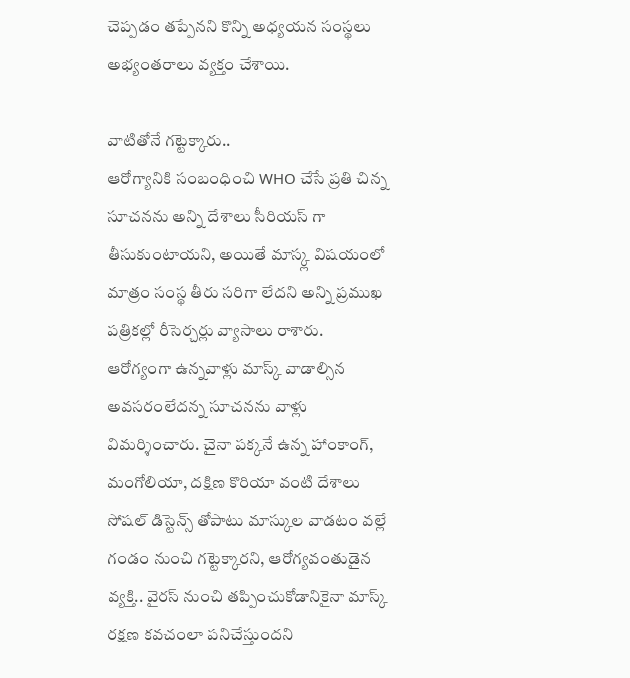చెప్పడం తప్పేనని కొన్ని అధ్యయన సంస్థలు అభ్యంతరాలు వ్యక్తం చేశాయి.

వాటితోనే గట్టెక్కారు..
ఆరోగ్యానికి సంబంధించి WHO చేసే ప్రతి చిన్న సూచనను అన్ని దేశాలు సీరియస్ గా తీసుకుంటాయని, అయితే మాస్క్ల విషయంలో మాత్రం సంస్థ తీరు సరిగా లేదని అన్ని ప్రముఖ పత్రికల్లో రీసెర్చర్లు వ్యాసాలు రాశారు. ఆరోగ్యంగా ఉన్నవాళ్లు మాస్క్ వాడాల్సిన అవసరంలేదన్న సూచనను వాళ్లు విమర్శించారు. చైనా పక్కనే ఉన్న హాంకాంగ్, మంగోలియా, దక్షిణ కొరియా వంటి దేశాలు సోషల్ డిస్టెన్స్ తోపాటు మాస్కుల వాడటం వల్లే గండం నుంచి గట్టెక్కారని, ఆరోగ్యవంతుడైన వ్యక్తి.. వైరస్ నుంచి తప్పించుకోడానికైనా మాస్క్ రక్షణ కవచంలా పనిచేస్తుందని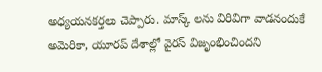అధ్యయనకర్తలు చెప్పారు. మాస్క్ లను విరివిగా వాడనందుకే అమెరికా, యూరప్ దేశాల్లో వైరస్ విజృంభించిందని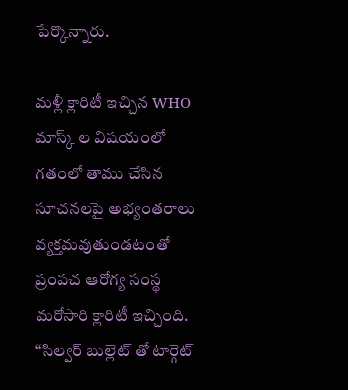పేర్కొన్నారు.

మళ్లీ క్లారిటీ ఇచ్చిన WHO
మాస్క్ ల విషయంలో గతంలో తాము చేసిన సూచనలపై అభ్యంతరాలు వ్యక్తమవుతుండటంతో ప్రంపచ ఆరోగ్య సంస్థ మరోసారి క్లారిటీ ఇచ్చింది. ‘‘సిల్వర్ బుల్లెట్ తో టార్గెట్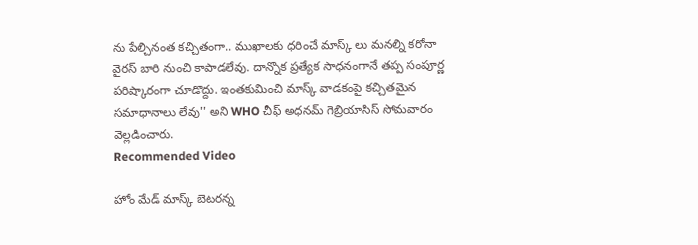ను పేల్చినంత కచ్చితంగా.. ముఖాలకు ధరించే మాస్క్ లు మనల్ని కరోనా వైరస్ బారి నుంచి కాపాడలేవు. దాన్నొక ప్రత్యేక సాధనంగానే తప్ప సంపూర్ణ పరిష్కారంగా చూడొద్దు. ఇంతకుమించి మాస్క్ వాడకంపై కచ్చితమైన సమాధానాలు లేవు'' అని WHO చీఫ్ అధనమ్ గెబ్రియాసిస్ సోమవారం వెల్లడించారు.
Recommended Video

హోం మేడ్ మాస్క్ బెటరన్న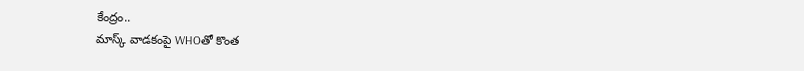కేంద్రం..
మాస్క్ వాడకంపై WHOతో కొంత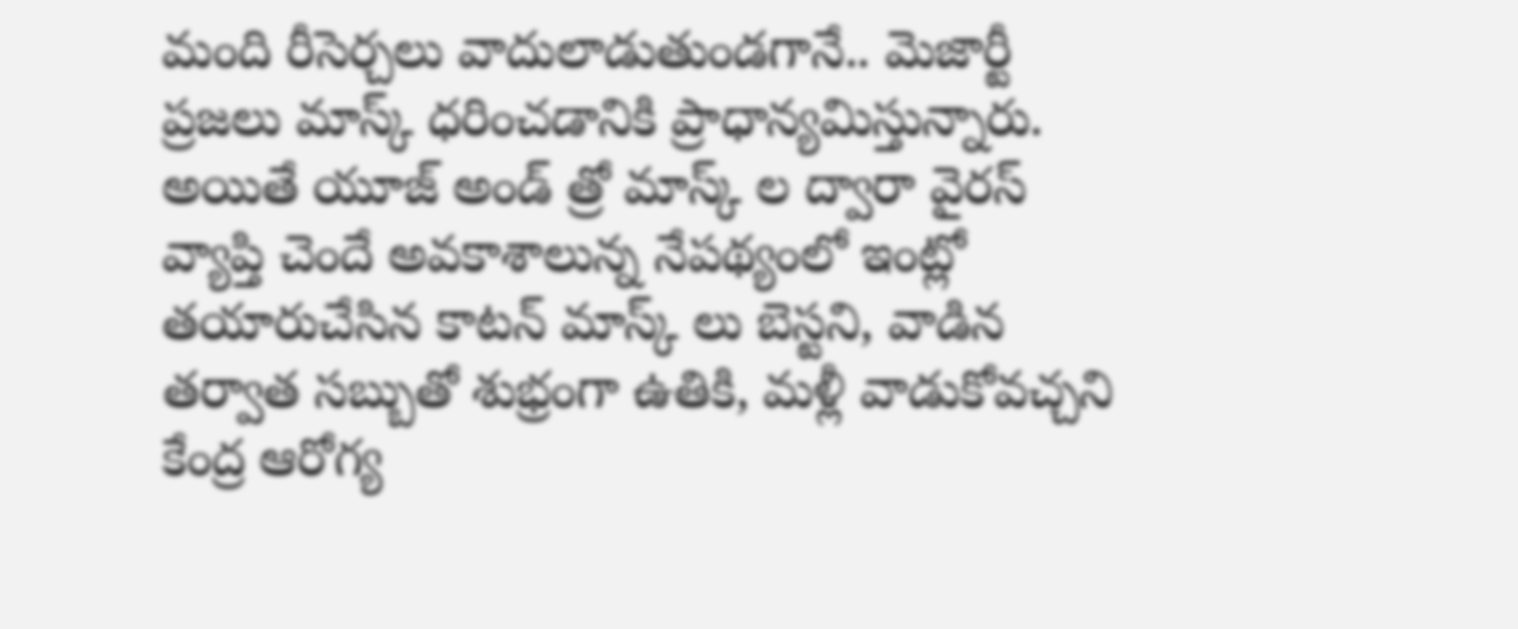మంది రీసెర్చలు వాదులాడుతుండగానే.. మెజార్టీ ప్రజలు మాస్క్ ధరించడానికి ప్రాధాన్యమిస్తున్నారు. అయితే యూజ్ అండ్ త్రో మాస్క్ ల ద్వారా వైరస్ వ్యాప్తి చెందే అవకాశాలున్న నేపథ్యంలో ఇంట్లో తయారుచేసిన కాటన్ మాస్క్ లు బెస్టని, వాడిన తర్వాత సబ్బుతో శుభ్రంగా ఉతికి, మళ్లీ వాడుకోవచ్చని కేంద్ర ఆరోగ్య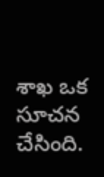శాఖ ఒక సూచన చేసింది.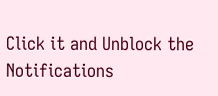Click it and Unblock the Notifications